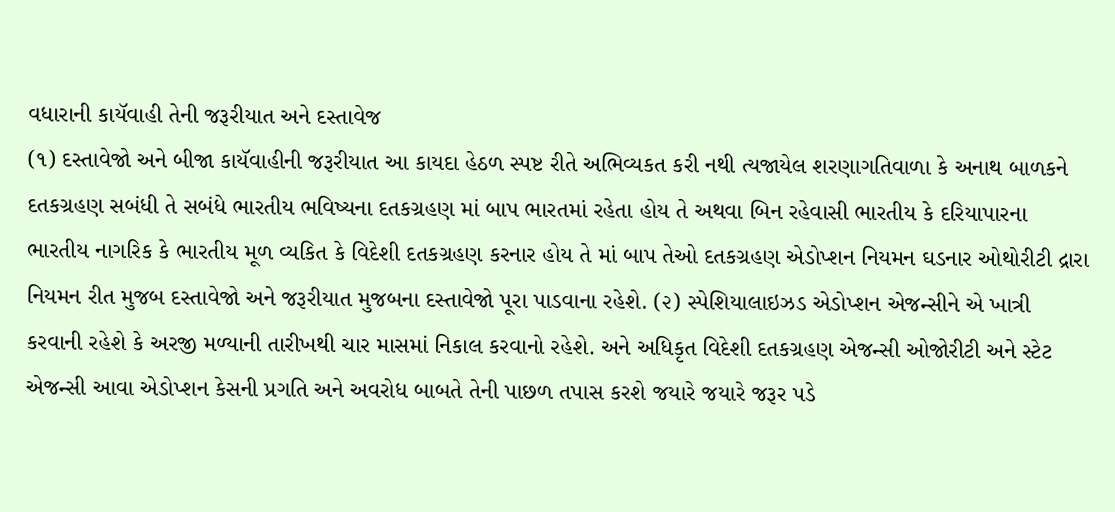વધારાની કાયૅવાહી તેની જરૂરીયાત અને દસ્તાવેજ
(૧) દસ્તાવેજો અને બીજા કાયૅવાહીની જરૂરીયાત આ કાયદા હેઠળ સ્પષ્ટ રીતે અભિવ્યકત કરી નથી ત્યજાયેલ શરણાગતિવાળા કે અનાથ બાળકને દતકગ્રહણ સબંધી તે સબંધે ભારતીય ભવિષ્યના દતકગ્રહણ માં બાપ ભારતમાં રહેતા હોય તે અથવા બિન રહેવાસી ભારતીય કે દરિયાપારના ભારતીય નાગરિક કે ભારતીય મૂળ વ્યકિત કે વિદેશી દતકગ્રહણ કરનાર હોય તે માં બાપ તેઓ દતકગ્રહણ એડોપ્શન નિયમન ઘડનાર ઓથોરીટી દ્રારા નિયમન રીત મુજબ દસ્તાવેજો અને જરૂરીયાત મુજબના દસ્તાવેજો પૂરા પાડવાના રહેશે. (૨) સ્પેશિયાલાઇઝડ એડોપ્શન એજન્સીને એ ખાત્રી કરવાની રહેશે કે અરજી મળ્યાની તારીખથી ચાર માસમાં નિકાલ કરવાનો રહેશે. અને અધિકૃત વિદેશી દતકગ્રહણ એજન્સી ઓજોરીટી અને સ્ટેટ એજન્સી આવા એડોપ્શન કેસની પ્રગતિ અને અવરોધ બાબતે તેની પાછળ તપાસ કરશે જયારે જયારે જરૂર પડે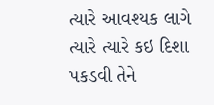ત્યારે આવશ્યક લાગે ત્યારે ત્યારે કઇ દિશા પકડવી તેને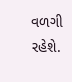વળગી રહેશે.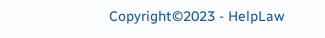Copyright©2023 - HelpLaw